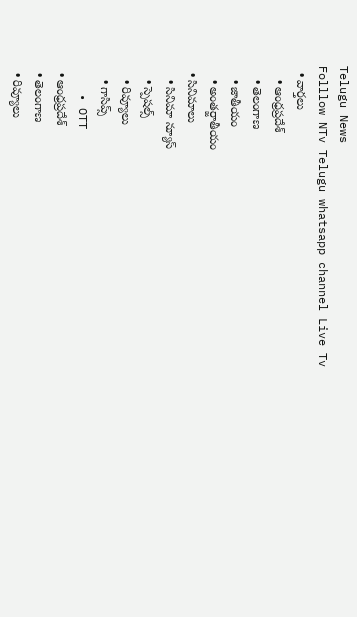Telugu News
Folllow NTv Telugu whatsapp channel Live Tv
  • వార్తలు
    • ఆంధ్రప్రదేశ్
    • తెలంగాణ
    • జాతీయం
    • అంతర్జాతీయం
  • సినిమాలు
    • సినిమా న్యూస్
    • స్పెషల్స్
    • రివ్యూలు
    • గాసిప్స్
    • OTT
  • ఆంధ్రప్రదేశ్
  • తెలంగాణ
  • రివ్యూలు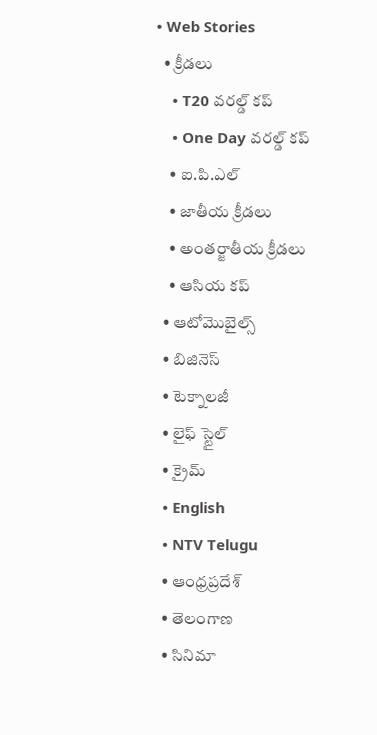• Web Stories
  • క్రీడలు
    • T20 వరల్డ్ కప్
    • One Day వరల్డ్ కప్
    • ఐ.పి.ఎల్
    • జాతీయ క్రీడలు
    • అంతర్జాతీయ క్రీడలు
    • ఆసియ కప్
  • ఆటోమొబైల్స్
  • బిజినెస్‌
  • టెక్నాలజీ
  • లైఫ్ స్టైల్
  • క్రైమ్
  • English
  • NTV Telugu
  • ఆంధ్రప్రదేశ్
  • తెలంగాణ
  • సినిమా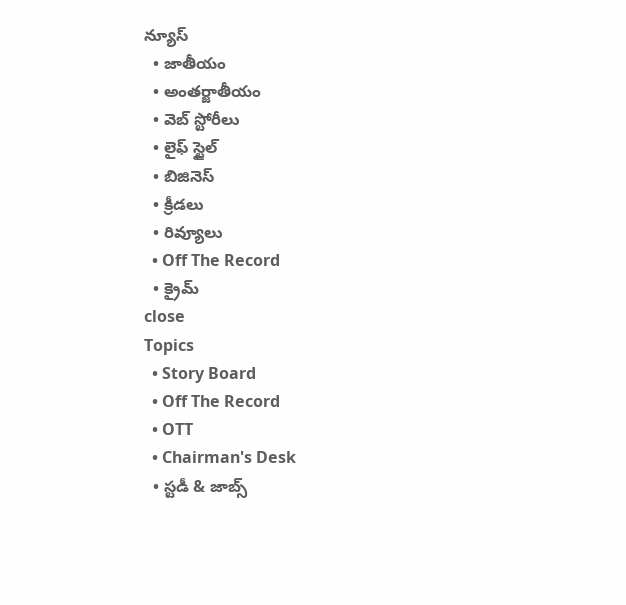న్యూస్
  • జాతీయం
  • అంతర్జాతీయం
  • వెబ్ స్టోరీలు
  • లైఫ్ స్టైల్
  • బిజినెస్‌
  • క్రీడలు
  • రివ్యూలు
  • Off The Record
  • క్రైమ్
close
Topics
  • Story Board
  • Off The Record
  • OTT
  • Chairman's Desk
  • స్టడీ & జాబ్స్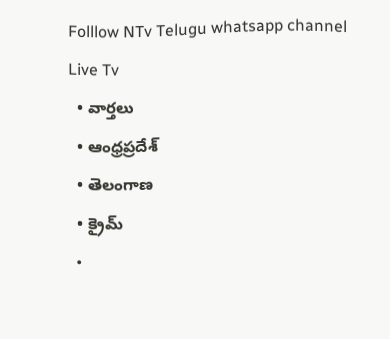Folllow NTv Telugu whatsapp channel Live Tv
  • వార్తలు
  • ఆంధ్రప్రదేశ్
  • తెలంగాణ
  • క్రైమ్
  •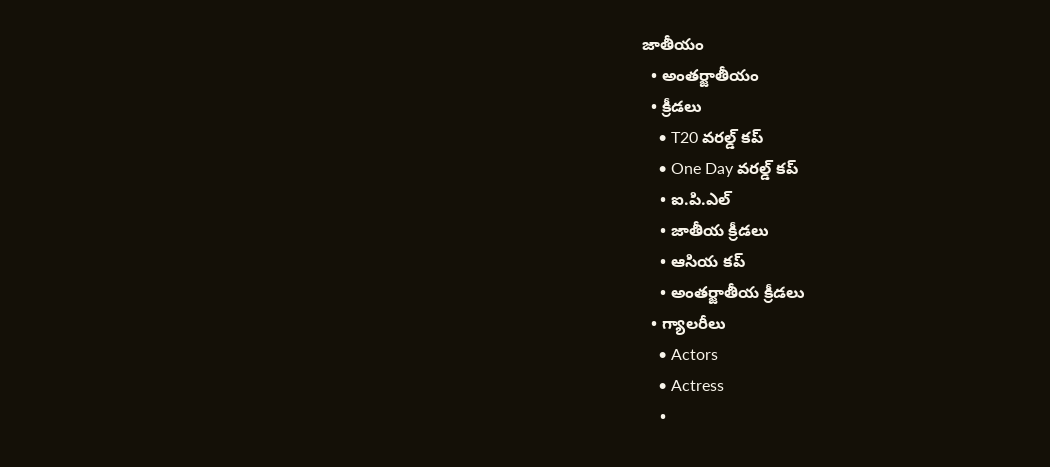జాతీయం
  • అంతర్జాతీయం
  • క్రీడలు
    • T20 వరల్డ్ కప్
    • One Day వరల్డ్ కప్
    • ఐ.పి.ఎల్
    • జాతీయ క్రీడలు
    • ఆసియ కప్
    • అంతర్జాతీయ క్రీడలు
  • గ్యాలరీలు
    • Actors
    • Actress
    •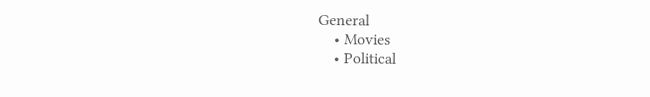General
    • Movies
    • Political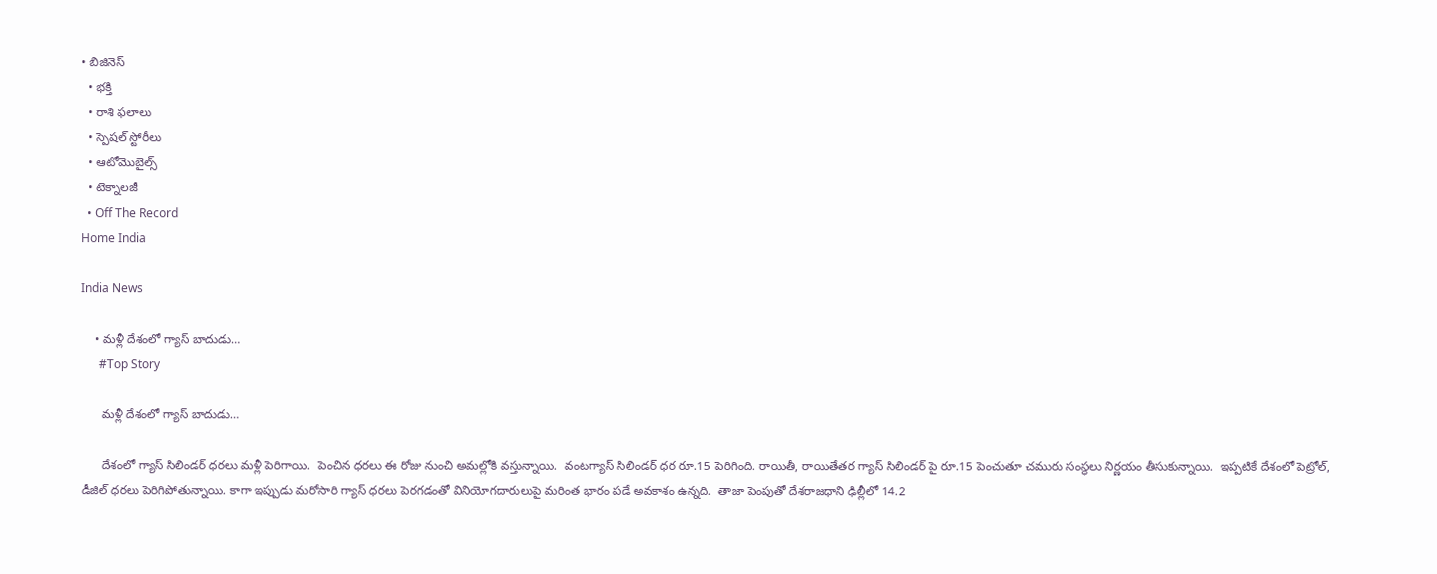• బిజినెస్‌
  • భక్తి
  • రాశి ఫలాలు
  • స్పెషల్‌ స్టోరీలు
  • ఆటోమొబైల్స్
  • టెక్నాలజీ
  • Off The Record
Home India

India News

    • మ‌ళ్లీ దేశంలో గ్యాస్ బాదుడు…
      #Top Story

      మ‌ళ్లీ దేశంలో గ్యాస్ బాదుడు…

      దేశంలో గ్యాస్ సిలిండ‌ర్ ధ‌ర‌లు మ‌ళ్లీ పెరిగాయి.  పెంచిన ధ‌ర‌లు ఈ రోజు నుంచి అమ‌ల్లోకి వస్తున్నాయి.  వంట‌గ్యాస్ సిలిండ‌ర్ ధ‌ర రూ.15 పెరిగింది. రాయితీ, రాయితేత‌ర గ్యాస్ సిలిండ‌ర్ పై రూ.15 పెంచుతూ చ‌మురు సంస్థ‌లు నిర్ణ‌యం తీసుకున్నాయి.  ఇప్ప‌టికే దేశంలో పెట్రోల్‌, డీజిల్ ధ‌ర‌లు పెరిగిపోతున్నాయి. కాగా ఇప్పుడు మ‌రోసారి గ్యాస్ ధ‌ర‌లు పెర‌గ‌డంతో వినియోగ‌దారులుపై మ‌రింత భారం ప‌డే అవ‌కాశం ఉన్న‌ది.  తాజా పెంపుతో దేశ‌రాజ‌ధాని ఢిల్లీలో 14.2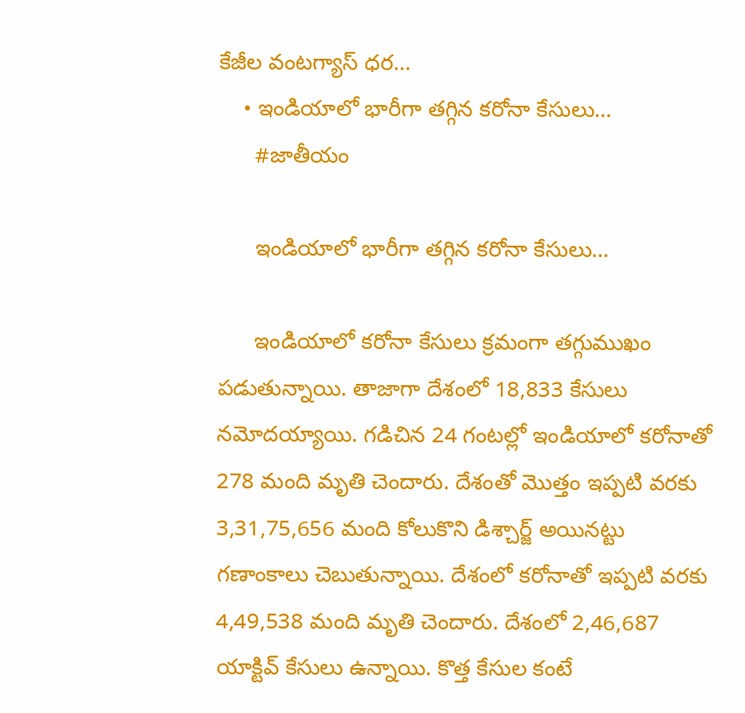కేజీల వంట‌గ్యాస్ ధ‌ర…
    • ఇండియాలో భారీగా తగ్గిన కరోనా కేసులు…
      #జాతీయం

      ఇండియాలో భారీగా తగ్గిన కరోనా కేసులు…

      ఇండియాలో కరోనా కేసులు క్రమంగా తగ్గుముఖం పడుతున్నాయి. తాజాగా దేశంలో 18,833 కేసులు నమోదయ్యాయి. గడిచిన 24 గంటల్లో ఇండియాలో కరోనాతో 278 మంది మృతి చెందారు. దేశంతో మొత్తం ఇప్పటి వరకు 3,31,75,656 మంది కోలుకొని డిశ్చార్జ్ అయినట్టు గణాంకాలు చెబుతున్నాయి. దేశంలో కరోనాతో ఇప్పటి వరకు 4,49,538 మంది మృతి చెందారు. దేశంలో 2,46,687 యాక్టివ్ కేసులు ఉన్నాయి. కొత్త కేసుల కంటే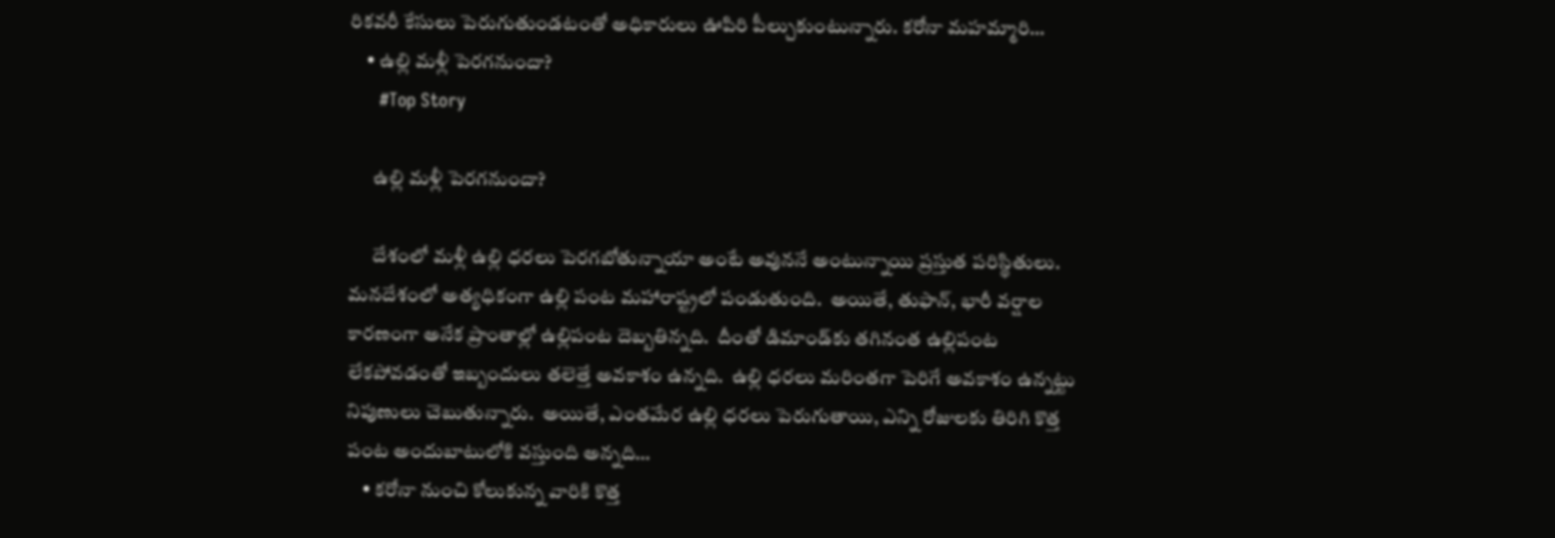రికవరీ కేసులు పెరుగుతుండటంతో అధికారులు ఊపిరి పీల్చుకుంటున్నారు. కరోనా మహమ్మారి…
    • ఉల్లి మ‌ళ్లీ పెర‌గ‌నుందా?
      #Top Story

      ఉల్లి మ‌ళ్లీ పెర‌గ‌నుందా?

      దేశంలో మ‌ళ్లీ ఉల్లి ధ‌ర‌లు పెర‌గ‌బోతున్నాయా అంటే అవున‌నే అంటున్నాయి ప్ర‌స్తుత ప‌రిస్థితులు.  మ‌న‌దేశంలో అత్య‌ధికంగా ఉల్లి పంట మ‌హారాష్ట్ర‌లో పండుతుంది.  అయితే, తుఫాన్‌, భారీ వ‌ర్షాల కార‌ణంగా అనేక ప్రాంతాల్లో ఉల్లిపంట దెబ్బ‌తిన్న‌ది.  దీంతో డిమాండ్‌కు త‌గినంత ఉల్లిపంట లేక‌పోవ‌డంతో ఇబ్బందులు త‌లెత్తే అవ‌కాశం ఉన్న‌ది.  ఉల్లి ధ‌ర‌లు మ‌రింత‌గా పెరిగే అవ‌కాశం ఉన్న‌ట్టు నిపుణులు చెబుతున్నారు.  అయితే, ఎంత‌మేర ఉల్లి ధ‌ర‌లు పెరుగుతాయి, ఎన్ని రోజుల‌కు తిరిగి కొత్త పంట అందుబాటులోకి వ‌స్తుంది అన్న‌ది…
    • కరోనా నుంచి కోలుకున్న వారికి కొత్త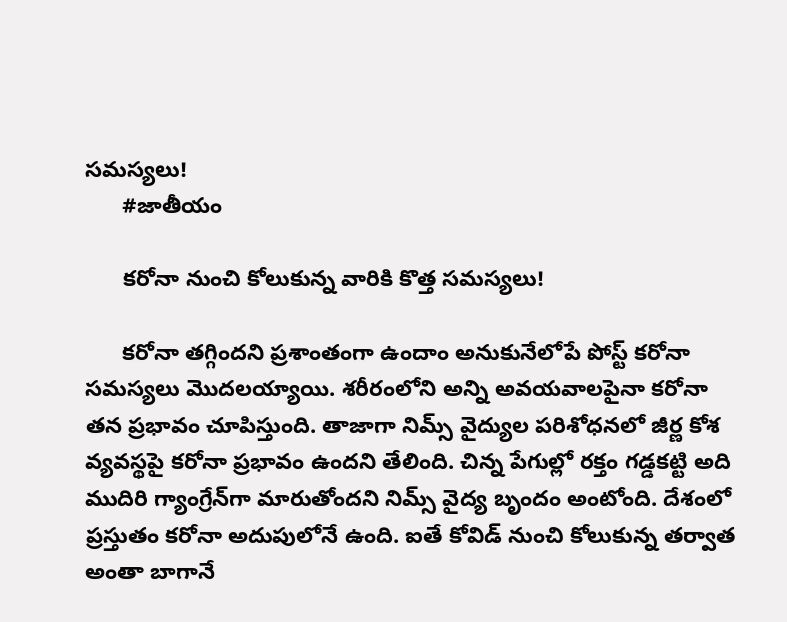సమస్యలు!
      #జాతీయం

      కరోనా నుంచి కోలుకున్న వారికి కొత్త సమస్యలు!

      కరోనా తగ్గిందని ప్రశాంతంగా ఉందాం అనుకునేలోపే పోస్ట్ కరోనా సమస్యలు మొదలయ్యాయి. శరీరంలోని అన్ని అవయవాలపైనా కరోనా తన ప్రభావం చూపిస్తుంది. తాజాగా నిమ్స్ వైద్యుల పరిశోధనలో జీర్ణ కోశ వ్యవస్థపై కరోనా ప్రభావం ఉందని తేలింది. చిన్న పేగుల్లో రక్తం గడ్డకట్టి అది ముదిరి గ్యాంగ్రేన్‌గా మారుతోందని నిమ్స్ వైద్య బృందం అంటోంది. దేశంలో ప్రస్తుతం కరోనా అదుపులోనే ఉంది. ఐతే కోవిడ్ నుంచి కోలుకున్న తర్వాత అంతా బాగానే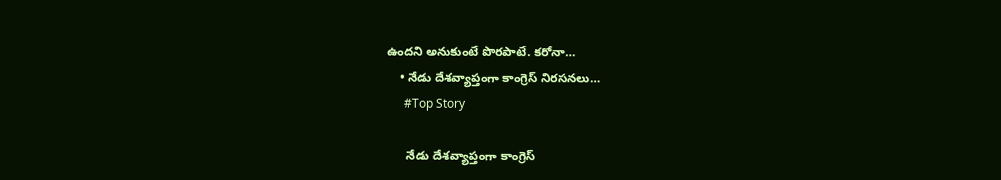ఉందని అనుకుంటే పొరపాటే. కరోనా…
    • నేడు దేశ‌వ్యాప్తంగా కాంగ్రెస్ నిర‌స‌న‌లు…
      #Top Story

      నేడు దేశ‌వ్యాప్తంగా కాంగ్రెస్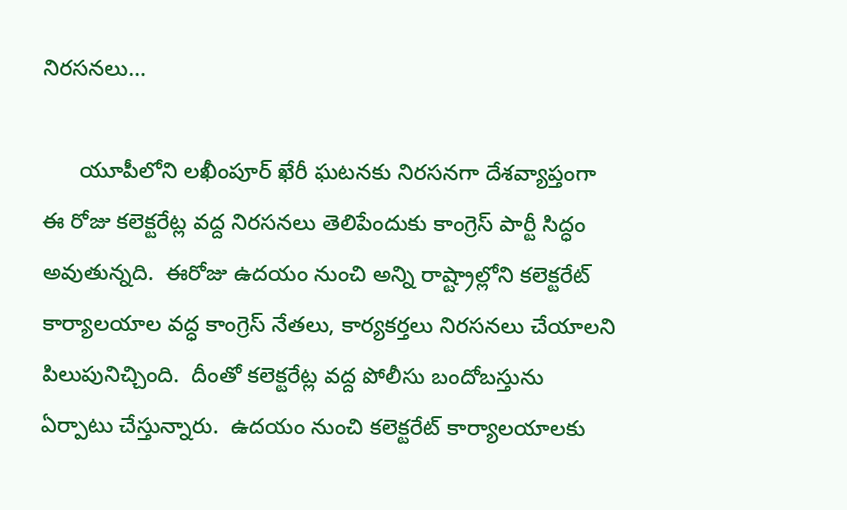నిర‌స‌న‌లు…

      యూపీలోని ల‌ఖీంపూర్ ఖేరీ ఘ‌ట‌న‌కు నిర‌స‌న‌గా దేశ‌వ్యాప్తంగా ఈ రోజు క‌లెక్ట‌రేట్ల వ‌ద్ద నిర‌స‌న‌లు తెలిపేందుకు కాంగ్రెస్ పార్టీ సిద్ధం అవుతున్న‌ది.  ఈరోజు ఉద‌యం నుంచి అన్ని రాష్ట్రాల్లోని క‌లెక్ట‌రేట్ కార్యాల‌యాల వద్ధ కాంగ్రెస్ నేత‌లు, కార్య‌క‌ర్త‌లు నిర‌స‌న‌లు చేయాల‌ని పిలుపునిచ్చింది.  దీంతో క‌లెక్ట‌రేట్ల వ‌ద్ద పోలీసు బందోబ‌స్తును ఏర్పాటు చేస్తున్నారు.  ఉద‌యం నుంచి క‌లెక్ట‌రేట్ కార్యాల‌యాలకు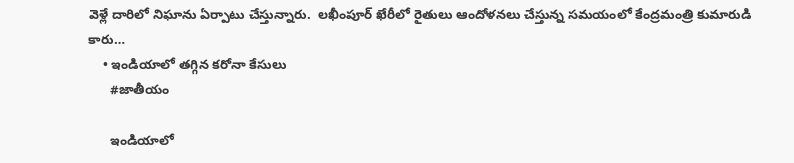వెళ్లే దారిలో నిఘాను ఏర్పాటు చేస్తున్నారు.  ల‌ఖీంపూర్ ఖేరీలో రైతులు ఆందోళ‌న‌లు చేస్తున్న స‌మ‌యంలో కేంద్ర‌మంత్రి కుమారుడి కారు…
    • ఇండియాలో తగ్గిన కరోనా కేసులు
      #జాతీయం

      ఇండియాలో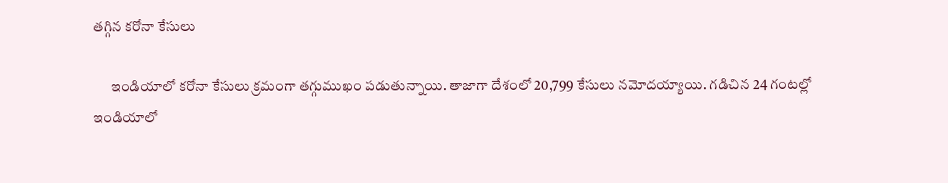తగ్గిన కరోనా కేసులు

      ఇండియాలో కరోనా కేసులు క్రమంగా తగ్గుముఖం పడుతున్నాయి. తాజాగా దేశంలో 20,799 కేసులు నమోదయ్యాయి. గడిచిన 24 గంటల్లో ఇండియాలో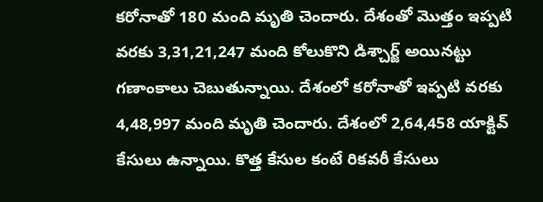కరోనాతో 180 మంది మృతి చెందారు. దేశంతో మొత్తం ఇప్పటి వరకు 3,31,21,247 మంది కోలుకొని డిశ్చార్జ్ అయినట్టు గణాంకాలు చెబుతున్నాయి. దేశంలో కరోనాతో ఇప్పటి వరకు 4,48,997 మంది మృతి చెందారు. దేశంలో 2,64,458 యాక్టివ్ కేసులు ఉన్నాయి. కొత్త కేసుల కంటే రికవరీ కేసులు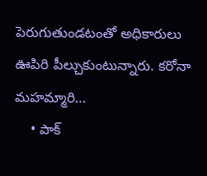పెరుగుతుండటంతో అధికారులు ఊపిరి పీల్చుకుంటున్నారు. కరోనా మహమ్మారి…
    • పాక్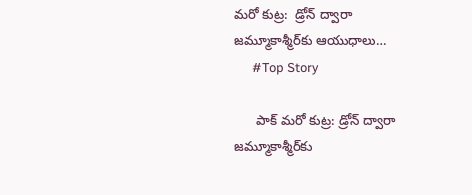మ‌రో కుట్ర‌:  డ్రోన్ ద్వారా జ‌మ్మూకాశ్మీర్‌కు ఆయుధాలు…
      #Top Story

      పాక్ మ‌రో కుట్ర‌: డ్రోన్ ద్వారా జ‌మ్మూకాశ్మీర్‌కు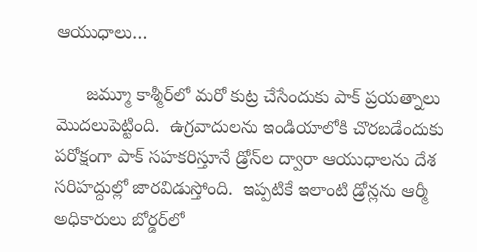ఆయుధాలు…

      జ‌మ్మూ కాశ్మీర్‌లో మ‌రో కుట్ర చేసేందుకు పాక్ ప్ర‌య‌త్నాలు మొద‌లుపెట్టింది.  ఉగ్ర‌వాదుల‌ను ఇండియాలోకి చొర‌బ‌డేందుకు ప‌రోక్షంగా పాక్ స‌హ‌క‌రిస్తూనే డ్రోన్‌ల ద్వారా ఆయుధాల‌ను దేశ స‌రిహ‌ద్దుల్లో జార‌విడుస్తోంది.  ఇప్ప‌టికే ఇలాంటి డ్రోన్ల‌ను ఆర్మీ అధికారులు బోర్డర్‌లో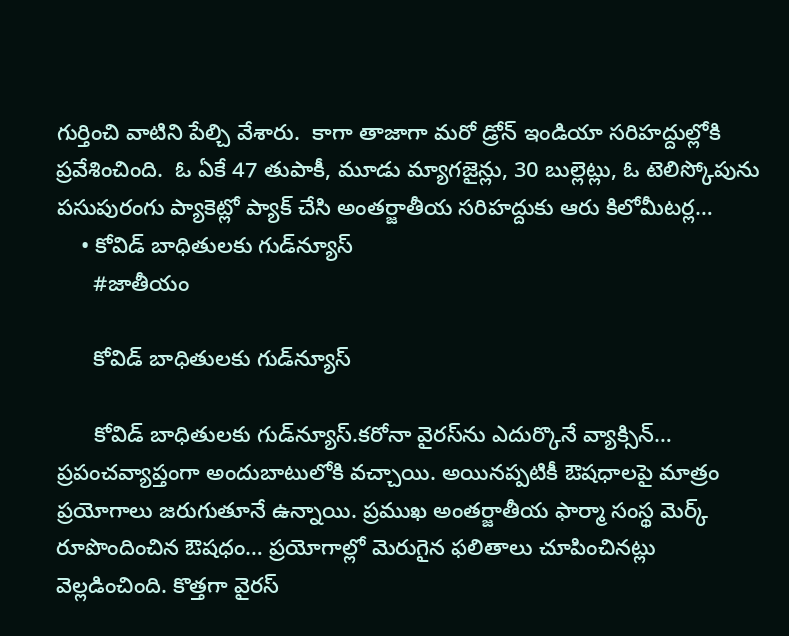గుర్తించి వాటిని పేల్చి వేశారు.  కాగా తాజాగా మ‌రో డ్రోన్ ఇండియా స‌రిహ‌ద్దుల్లోకి ప్ర‌వేశించింది.  ఓ ఏకే 47 తుపాకీ, మూడు మ్యాగ‌జైన్లు, 30 బుల్లెట్లు, ఓ టెలిస్కోపును ప‌సుపురంగు ప్యాకెట్లో ప్యాక్ చేసి అంత‌ర్జాతీయ స‌రిహ‌ద్దుకు ఆరు కిలోమీట‌ర్ల…
    • కోవిడ్‌ బాధితులకు గుడ్‌న్యూస్‌
      #జాతీయం

      కోవిడ్‌ బాధితులకు గుడ్‌న్యూస్‌

      కోవిడ్‌ బాధితులకు గుడ్‌న్యూస్‌.కరోనా వైరస్‌ను ఎదుర్కొనే వ్యాక్సిన్‌… ప్రపంచవ్యాప్తంగా అందుబాటులోకి వచ్చాయి. అయినప్పటికీ ఔషధాలపై మాత్రం ప్రయోగాలు జరుగుతూనే ఉన్నాయి. ప్రముఖ అంతర్జాతీయ ఫార్మా సంస్థ మెర్క్‌ రూపొందించిన ఔషధం… ప్రయోగాల్లో మెరుగైన ఫలితాలు చూపించినట్లు వెల్లడించింది. కొత్తగా వైరస్‌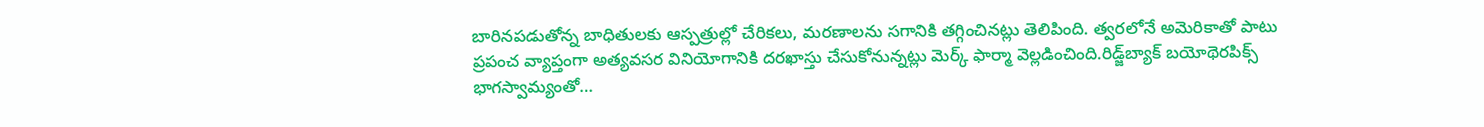బారినపడుతోన్న బాధితులకు ఆస్పత్రుల్లో చేరికలు, మరణాలను సగానికి తగ్గించినట్లు తెలిపింది. త్వరలోనే అమెరికాతో పాటు ప్రపంచ వ్యాప్తంగా అత్యవసర వినియోగానికి దరఖాస్తు చేసుకోనున్నట్లు మెర్క్‌ ఫార్మా వెల్లడించింది.రిడ్జ్‌బ్యాక్‌ బయోథెరపిక్స్‌ భాగస్వామ్యంతో…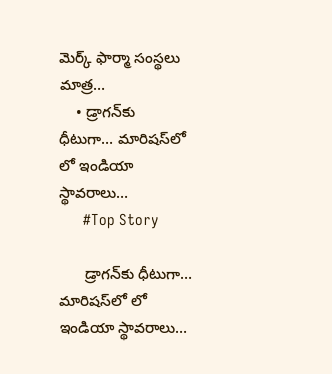మెర్క్‌ ఫార్మా సంస్థలు మాత్ర…
    • డ్రాగ‌న్‌కు ధీటుగా… మారిష‌స్‌లో లో ఇండియా స్థావ‌రాలు…
      #Top Story

      డ్రాగ‌న్‌కు ధీటుగా… మారిష‌స్‌లో లో ఇండియా స్థావ‌రాలు…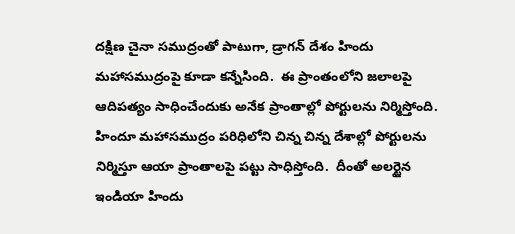ద‌క్షిణ చైనా స‌ముద్రంతో పాటుగా, డ్రాగ‌న్ దేశం హిందు మ‌హాస‌ముద్రంపై కూడా క‌న్నేసింది.  ఈ ప్రాంతంలోని జ‌లాల‌పై ఆదిప‌త్యం సాధించేందుకు అనేక ప్రాంతాల్లో పోర్టుల‌ను నిర్మిస్తోంది.  హిందూ మ‌హాస‌ముద్రం ప‌రిధిలోని చిన్న చిన్న దేశాల్లో పోర్టుల‌ను నిర్మిస్తూ ఆయా ప్రాంతాల‌పై ప‌ట్టు సాధిస్తోంది.  దీంతో అలర్టైన ఇండియా హిందు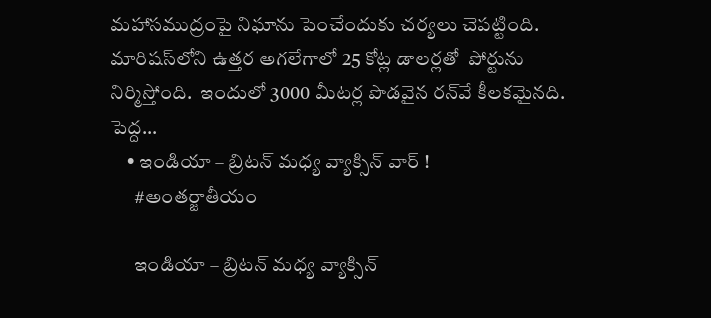మ‌హాస‌ముద్రంపై నిఘాను పెంచేందుకు చ‌ర్య‌లు చెప‌ట్టింది.  మారిష‌స్‌లోని ఉత్త‌ర అగ‌లేగాలో 25 కోట్ల డాల‌ర్ల‌తో  పోర్టును నిర్మిస్తోంది.  ఇందులో 3000 మీట‌ర్ల పొడ‌వైన ర‌న్‌వే కీల‌క‌మైన‌ది.  పెద్ద…
    • ఇండియా – బ్రిటన్‌ మధ్య వ్యాక్సిన్‌ వార్‌ !
      #అంతర్జాతీయం

      ఇండియా – బ్రిటన్‌ మధ్య వ్యాక్సిన్‌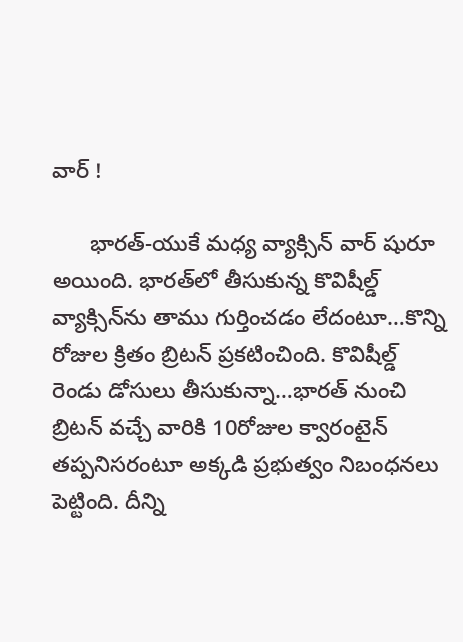వార్‌ !

      భారత్‌-యుకే మధ్య వ్యాక్సిన్‌ వార్‌ షురూ అయింది. భారత్‌లో తీసుకున్న కొవిషీల్డ్‌ వ్యాక్సిన్‌ను తాము గుర్తించడం లేదంటూ…కొన్ని రోజుల క్రితం బ్రిటన్‌ ప్రకటించింది. కొవిషీల్డ్‌ రెండు డోసులు తీసుకున్నా…భారత్‌ నుంచి బ్రిటన్‌ వచ్చే వారికి 10రోజుల క్వారంటైన్‌ తప్పనిసరంటూ అక్కడి ప్రభుత్వం నిబంధనలు పెట్టింది. దీన్ని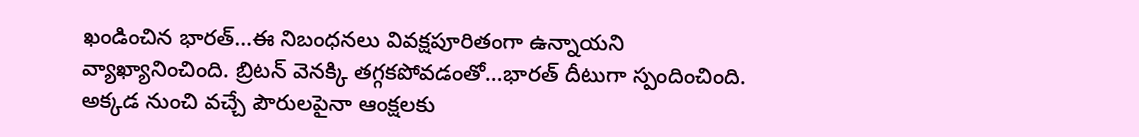ఖండించిన భారత్‌…ఈ నిబంధనలు వివక్షపూరితంగా ఉన్నాయని వ్యాఖ్యానించింది. బ్రిటన్‌ వెనక్కి తగ్గకపోవడంతో…భారత్‌ దీటుగా స్పందించింది. అక్కడ నుంచి వచ్చే పౌరులపైనా ఆంక్షలకు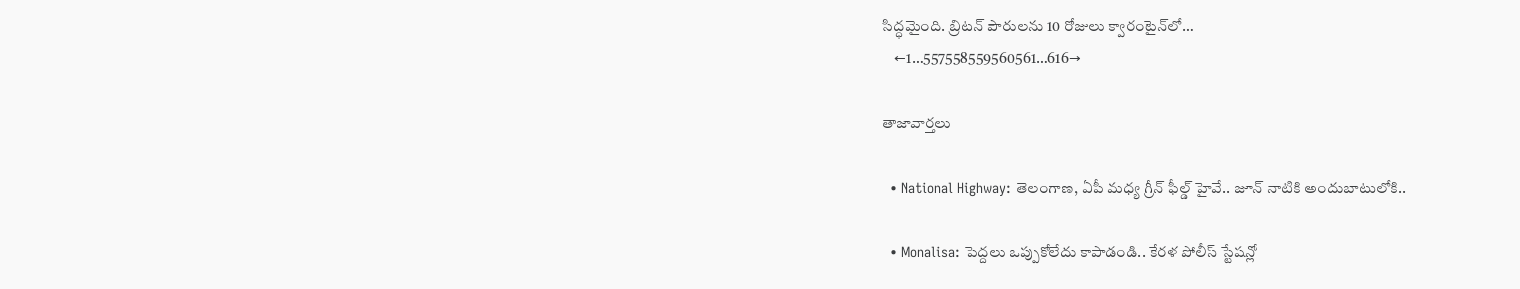సిద్ధమైంది. బ్రిటన్‌ పౌరులను 10 రోజులు క్వారంటైన్‌లో…
    ←1…557558559560561…616→

తాజావార్తలు

  • National Highway: తెలంగాణ, ఏపీ మధ్య గ్రీన్ ఫీల్డ్ హైవే.. జూన్ నాటికి అందుబాటులోకి..

  • Monalisa: పెద్దలు ఒప్పుకోలేదు కాపాడండి.. కేరళ పోలీస్ స్టేషన్లో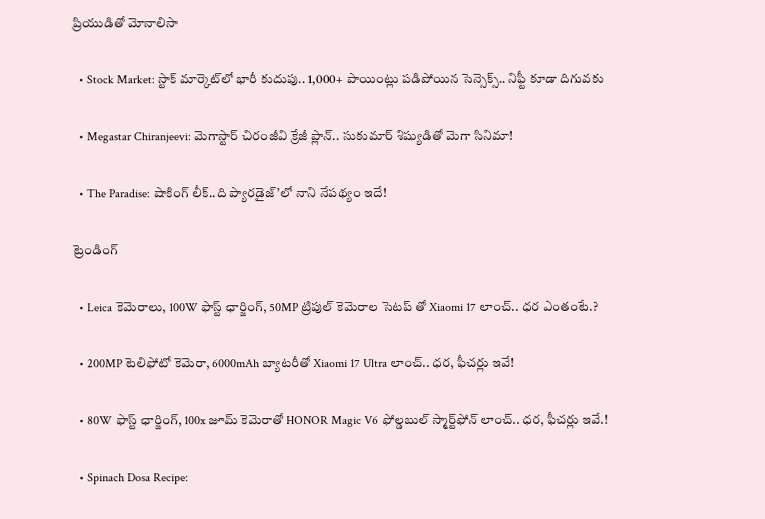ప్రియుడితో మోనాలిసా

  • Stock Market: స్టాక్ మార్కెట్‌లో భారీ కుదుపు.. 1,000+ పాయింట్లు పడిపోయిన సెన్సెక్స్.. నిఫ్టీ కూడా దిగువకు

  • Megastar Chiranjeevi: మెగాస్టార్ చిరంజీవి క్రేజీ ప్లాన్.. సుకుమార్ శిష్యుడితో మెగా సినిమా!

  • The Paradise: షాకింగ్ లీక్..ది ప్యారడైజ్’లో నాని నేపథ్యం ఇదే!

ట్రెండింగ్‌

  • Leica కెమెరాలు, 100W ఫాస్ట్ ఛార్జింగ్‌, 50MP ట్రిపుల్ కెమెరాల సెటప్ తో Xiaomi 17 లాంచ్.. ధర ఎంతంటే.?

  • 200MP టెలిఫోటో కెమెరా, 6000mAh బ్యాటరీతో Xiaomi 17 Ultra లాంచ్.. ధర, ఫీచర్లు ఇవే!

  • 80W ఫాస్ట్ ఛార్జింగ్, 100x జూమ్ కెమెరాతో HONOR Magic V6 ఫోల్డబుల్ స్మార్ట్‌ఫోన్‌ లాంచ్.. ధర, ఫీచర్లు ఇవే.!

  • Spinach Dosa Recipe: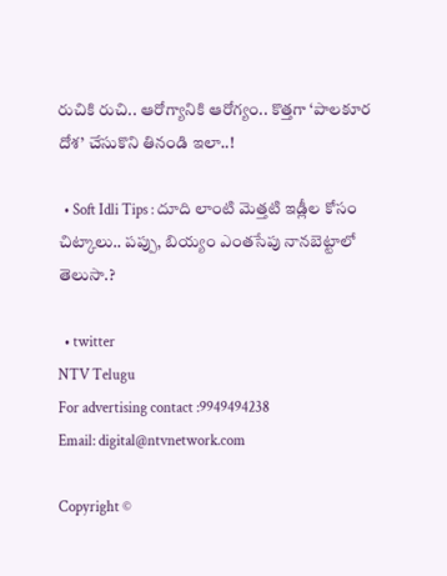రుచికి రుచి.. ఆరోగ్యానికి ఆరోగ్యం.. కొత్తగా ‘పాలకూర దోశ’ చేసుకొని తినండి ఇలా..!

  • Soft Idli Tips : దూది లాంటి మెత్తటి ఇడ్లీల కోసం చిట్కాలు.. పప్పు, బియ్యం ఎంతసేపు నానబెట్టాలో తెలుసా.?

  • twitter
NTV Telugu
For advertising contact :9949494238
Email: digital@ntvnetwork.com

Copyright ©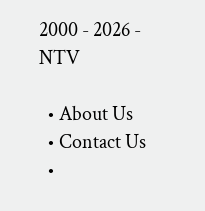2000 - 2026 - NTV

  • About Us
  • Contact Us
  •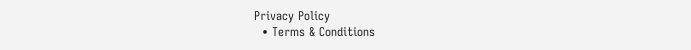Privacy Policy
  • Terms & Conditions